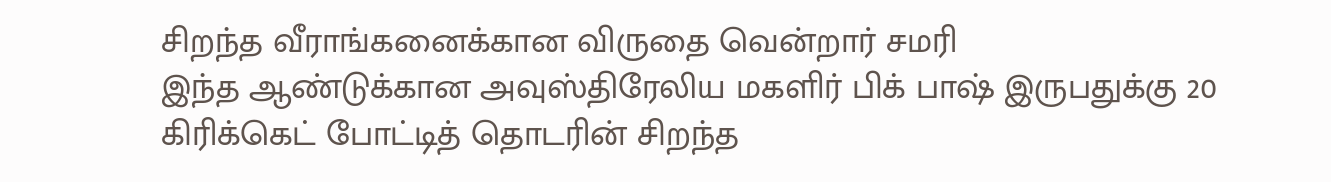சிறந்த வீராங்கனைக்கான விருதை வென்றார் சமரி
இந்த ஆண்டுக்கான அவுஸ்திரேலிய மகளிர் பிக் பாஷ் இருபதுக்கு 20 கிரிக்கெட் போட்டித் தொடரின் சிறந்த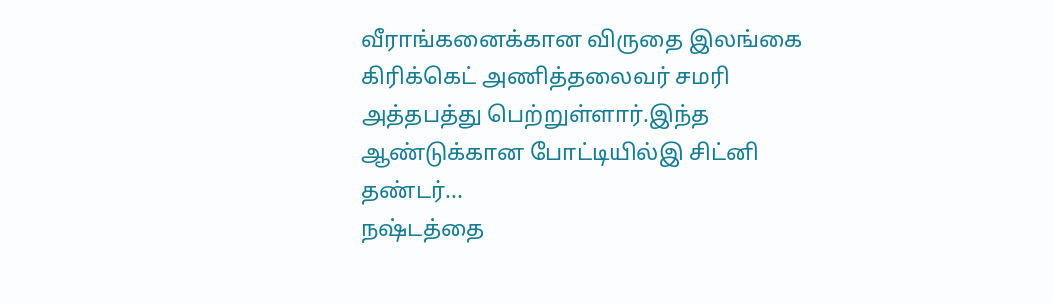வீராங்கனைக்கான விருதை இலங்கை கிரிக்கெட் அணித்தலைவர் சமரி அத்தபத்து பெற்றுள்ளார்.இந்த ஆண்டுக்கான போட்டியில்இ சிட்னி தண்டர்...
நஷ்டத்தை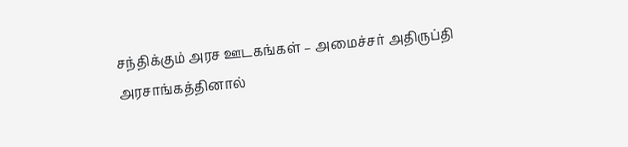சந்திக்கும் அரச ஊடகங்கள் – அமைச்சர் அதிருப்தி
அரசாங்கத்தினால்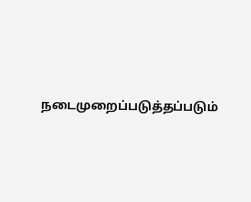நடைமுறைப்படுத்தப்படும்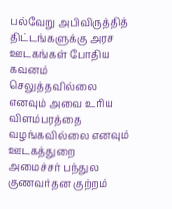பல்வேறு அபிவிருத்தித் திட்டங்களுக்கு அரச ஊடகங்கள் போதிய கவனம் செலுத்தவில்லை எனவும் அவை உரிய விளம்பரத்தை வழங்கவில்லை எனவும் ஊடகத்துறை அமைச்சர் பந்துல குணவர்தன குற்றம்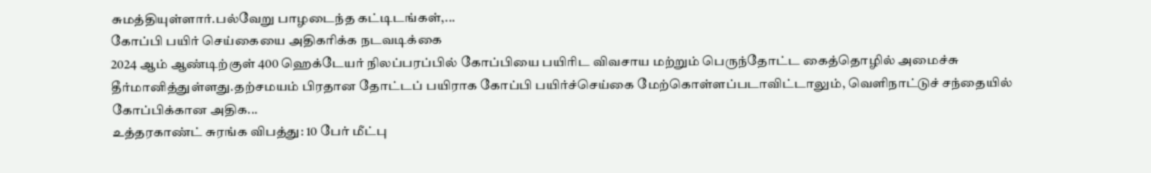சுமத்தியுள்ளார்.பல்வேறு பாழடைந்த கட்டிடங்கள்,...
கோப்பி பயிர் செய்கையை அதிகரிக்க நடவடிக்கை
2024 ஆம் ஆண்டிற்குள் 400 ஹெக்டேயர் நிலப்பரப்பில் கோப்பியை பயிரிட விவசாய மற்றும் பெருந்தோட்ட கைத்தொழில் அமைச்சு தீர்மானித்துள்ளது.தற்சமயம் பிரதான தோட்டப் பயிராக கோப்பி பயிர்ச்செய்கை மேற்கொள்ளப்படாவிட்டாலும், வெளிநாட்டுச் சந்தையில் கோப்பிக்கான அதிக...
உத்தரகாண்ட் சுரங்க விபத்து: 10 பேர் மீட்பு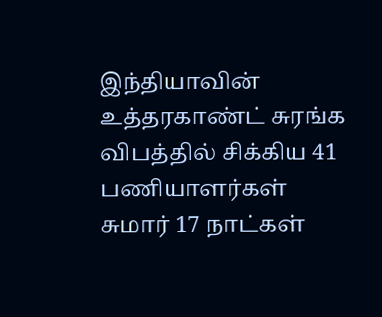இந்தியாவின் உத்தரகாண்ட் சுரங்க விபத்தில் சிக்கிய 41 பணியாளர்கள் சுமார் 17 நாட்கள்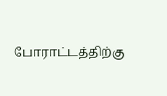போராட்டத்திற்கு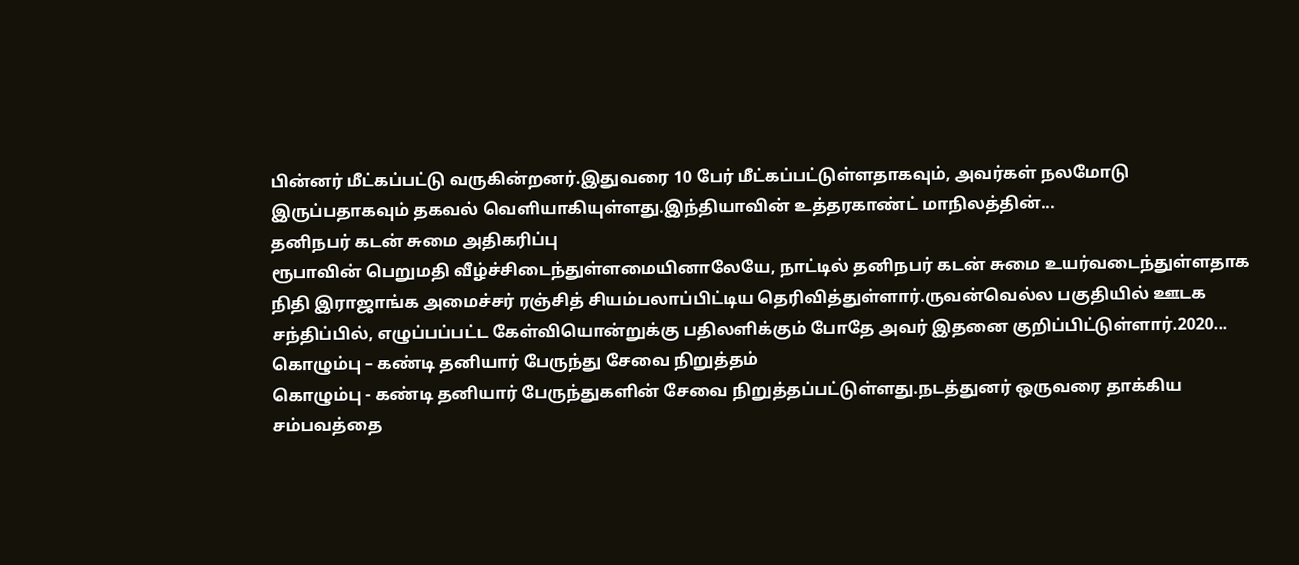பின்னர் மீட்கப்பட்டு வருகின்றனர்.இதுவரை 10 பேர் மீட்கப்பட்டுள்ளதாகவும், அவர்கள் நலமோடு இருப்பதாகவும் தகவல் வெளியாகியுள்ளது.இந்தியாவின் உத்தரகாண்ட் மாநிலத்தின்...
தனிநபர் கடன் சுமை அதிகரிப்பு
ரூபாவின் பெறுமதி வீழ்ச்சிடைந்துள்ளமையினாலேயே, நாட்டில் தனிநபர் கடன் சுமை உயர்வடைந்துள்ளதாக நிதி இராஜாங்க அமைச்சர் ரஞ்சித் சியம்பலாப்பிட்டிய தெரிவித்துள்ளார்.ருவன்வெல்ல பகுதியில் ஊடக சந்திப்பில், எழுப்பப்பட்ட கேள்வியொன்றுக்கு பதிலளிக்கும் போதே அவர் இதனை குறிப்பிட்டுள்ளார்.2020...
கொழும்பு – கண்டி தனியார் பேருந்து சேவை நிறுத்தம்
கொழும்பு - கண்டி தனியார் பேருந்துகளின் சேவை நிறுத்தப்பட்டுள்ளது.நடத்துனர் ஒருவரை தாக்கிய சம்பவத்தை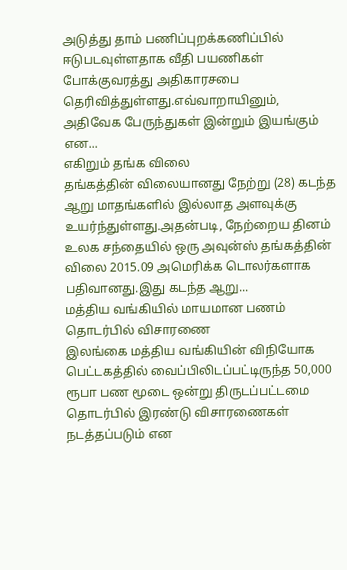அடுத்து தாம் பணிப்புறக்கணிப்பில் ஈடுபடவுள்ளதாக வீதி பயணிகள் போக்குவரத்து அதிகாரசபை தெரிவித்துள்ளது.எவ்வாறாயினும், அதிவேக பேருந்துகள் இன்றும் இயங்கும் என...
எகிறும் தங்க விலை
தங்கத்தின் விலையானது நேற்று (28) கடந்த ஆறு மாதங்களில் இல்லாத அளவுக்கு உயர்ந்துள்ளது.அதன்படி, நேற்றைய தினம் உலக சந்தையில் ஒரு அவுன்ஸ் தங்கத்தின் விலை 2015.09 அமெரிக்க டொலர்களாக பதிவானது.இது கடந்த ஆறு...
மத்திய வங்கியில் மாயமான பணம் தொடர்பில் விசாரணை
இலங்கை மத்திய வங்கியின் விநியோக பெட்டகத்தில் வைப்பிலிடப்பட்டிருந்த 50,000 ரூபா பண மூடை ஒன்று திருடப்பட்டமை தொடர்பில் இரண்டு விசாரணைகள் நடத்தப்படும் என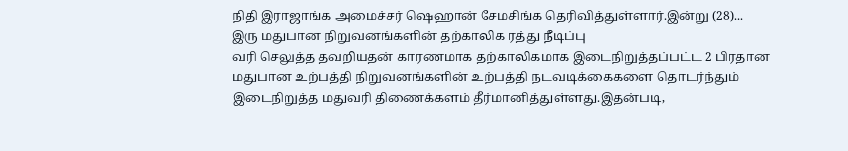நிதி இராஜாங்க அமைச்சர் ஷெஹான் சேமசிங்க தெரிவித்துள்ளார்.இன்று (28)...
இரு மதுபான நிறுவனங்களின் தற்காலிக ரத்து நீடிப்பு
வரி செலுத்த தவறியதன் காரணமாக தற்காலிகமாக இடைநிறுத்தப்பட்ட 2 பிரதான மதுபான உற்பத்தி நிறுவனங்களின் உற்பத்தி நடவடிக்கைகளை தொடர்ந்தும் இடைநிறுத்த மதுவரி திணைக்களம் தீர்மானித்துள்ளது.இதன்படி,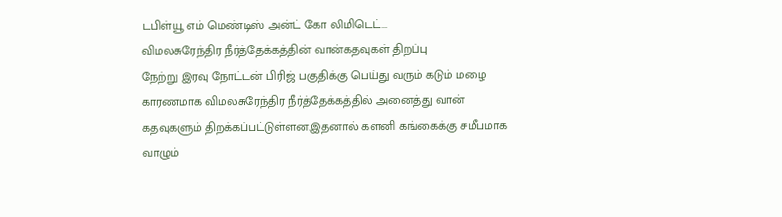டபிள்யூ எம் மெண்டிஸ் அன்ட் கோ லிமிடெட்...
விமலசுரேந்திர நீர்த்தேக்கத்தின் வான்கதவுகள் திறப்பு
நேற்று இரவு நோட்டன் பிரிஜ் பகுதிக்கு பெய்து வரும் கடும் மழை காரணமாக விமலசுரேந்திர நீர்த்தேக்கத்தில் அனைத்து வான் கதவுகளும் திறக்கப்பட்டுள்ளன.இதனால் களனி கங்கைக்கு சமீபமாக வாழும்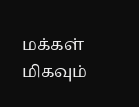மக்கள் மிகவும்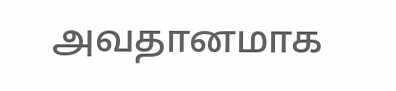அவதானமாக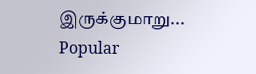இருக்குமாறு...
Popular